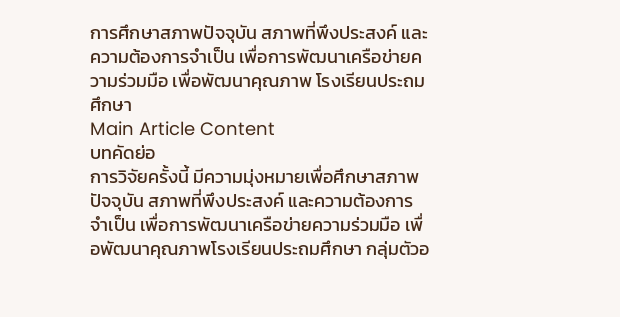การศึกษาสภาพปัจจุบัน สภาพที่พึงประสงค์ และความต้องการจำเป็น เพื่อการพัฒนาเครือข่ายความร่วมมือ เพื่อพัฒนาคุณภาพ โรงเรียนประถมศึกษา
Main Article Content
บทคัดย่อ
การวิจัยครั้งนี้ มีความมุ่งหมายเพื่อศึกษาสภาพปัจจุบัน สภาพที่พึงประสงค์ และความต้องการจำเป็น เพื่อการพัฒนาเครือข่ายความร่วมมือ เพื่อพัฒนาคุณภาพโรงเรียนประถมศึกษา กลุ่มตัวอ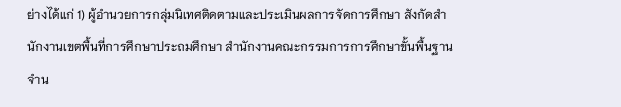ย่างได้แก่ 1) ผู้อำนวยการกลุ่มนิเทศติดตามและประเมินผลการจัดการศึกษา สังกัดสำนักงานเขตพื้นที่การศึกษาประถมศึกษา สำนักงานคณะกรรมการการศึกษาขั้นพื้นฐาน จำน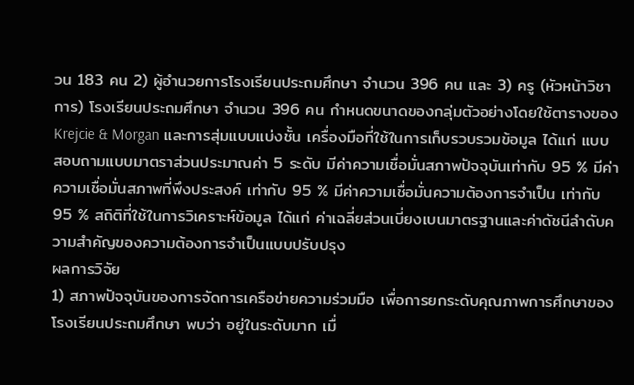วน 183 คน 2) ผู้อำนวยการโรงเรียนประถมศึกษา จำนวน 396 คน และ 3) ครู (หัวหน้าวิชาการ) โรงเรียนประถมศึกษา จำนวน 396 คน กำหนดขนาดของกลุ่มตัวอย่างโดยใช้ตารางของ Krejcie & Morgan และการสุ่มแบบแบ่งชั้น เครื่องมือที่ใช้ในการเก็บรวบรวมข้อมูล ได้แก่ แบบสอบถามแบบมาตราส่วนประมาณค่า 5 ระดับ มีค่าความเชื่อมั่นสภาพปัจจุบันเท่ากับ 95 % มีค่าความเชื่อมั่นสภาพที่พึงประสงค์ เท่ากับ 95 % มีค่าความเชื่อมั่นความต้องการจำเป็น เท่ากับ 95 % สถิติที่ใช้ในการวิเคราะห์ข้อมูล ได้แก่ ค่าเฉลี่ยส่วนเบี่ยงเบนมาตรฐานและค่าดัชนีลำดับความสำคัญของความต้องการจำเป็นแบบปรับปรุง
ผลการวิจัย
1) สภาพปัจจุบันของการจัดการเครือข่ายความร่วมมือ เพื่อการยกระดับคุณภาพการศึกษาของโรงเรียนประถมศึกษา พบว่า อยู่ในระดับมาก เมื่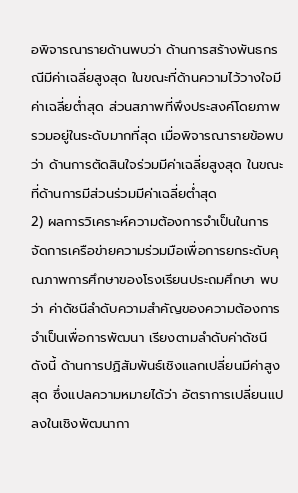อพิจารณารายด้านพบว่า ด้านการสร้างพันธกรณีมีค่าเฉลี่ยสูงสุด ในขณะที่ด้านความไว้วางใจมีค่าเฉลี่ยต่ำสุด ส่วนสภาพที่พึงประสงค์โดยภาพรวมอยู่ในระดับมากที่สุด เมื่อพิจารณารายข้อพบว่า ด้านการตัดสินใจร่วมมีค่าเฉลี่ยสูงสุด ในขณะที่ด้านการมีส่วนร่วมมีค่าเฉลี่ยต่ำสุด
2) ผลการวิเคราะห์ความต้องการจำเป็นในการจัดการเครือข่ายความร่วมมือเพื่อการยกระดับคุณภาพการศึกษาของโรงเรียนประถมศึกษา พบว่า ค่าดัชนีลำดับความสำคัญของความต้องการจำเป็นเพื่อการพัฒนา เรียงตามลำดับค่าดัชนี ดังนี้ ด้านการปฏิสัมพันธ์เชิงแลกเปลี่ยนมีค่าสูงสุด ซึ่งแปลความหมายได้ว่า อัตราการเปลี่ยนแปลงในเชิงพัฒนากา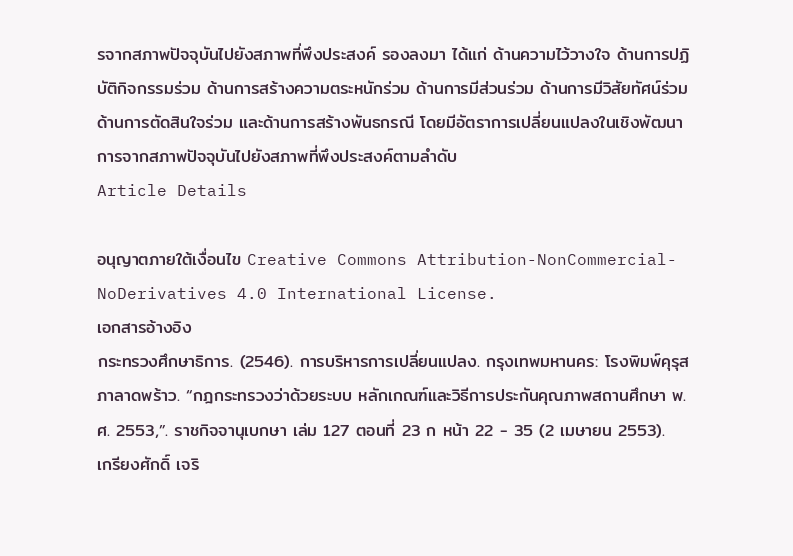รจากสภาพปัจจุบันไปยังสภาพที่พึงประสงค์ รองลงมา ได้แก่ ด้านความไว้วางใจ ด้านการปฏิบัติกิจกรรมร่วม ด้านการสร้างความตระหนักร่วม ด้านการมีส่วนร่วม ด้านการมีวิสัยทัศน์ร่วม ด้านการตัดสินใจร่วม และด้านการสร้างพันธกรณี โดยมีอัตราการเปลี่ยนแปลงในเชิงพัฒนาการจากสภาพปัจจุบันไปยังสภาพที่พึงประสงค์ตามลำดับ
Article Details

อนุญาตภายใต้เงื่อนไข Creative Commons Attribution-NonCommercial-NoDerivatives 4.0 International License.
เอกสารอ้างอิง
กระทรวงศึกษาธิการ. (2546). การบริหารการเปลี่ยนแปลง. กรุงเทพมหานคร: โรงพิมพ์คุรุสภาลาดพร้าว. “กฎกระทรวงว่าด้วยระบบ หลักเกณฑ์และวิธีการประกันคุณภาพสถานศึกษา พ.ศ. 2553,”. ราชกิจจานุเบกษา เล่ม 127 ตอนที่ 23 ก หน้า 22 - 35 (2 เมษายน 2553).
เกรียงศักดิ์ เจริ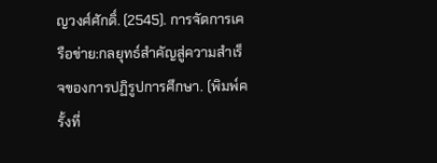ญวงศ์ศักดิ์. (2545). การจัดการเครือข่าย:กลยุทธ์สำคัญสู่ความสำเร็จของการปฏิรูปการศึกษา. (พิมพ์ครั้งที่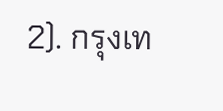2). กรุงเท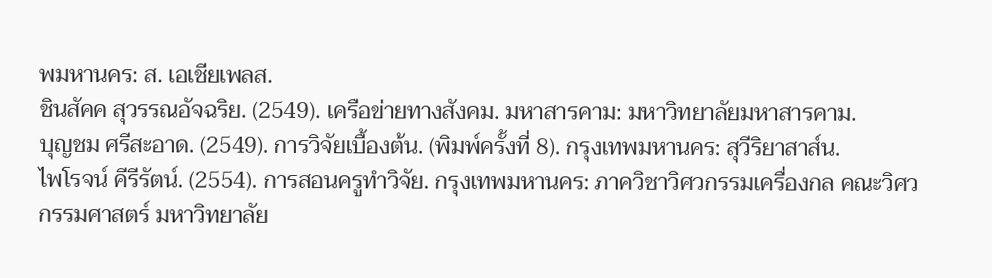พมหานคร: ส. เอเชียเพลส.
ชินสัคค สุวรรณอัจฉริย. (2549). เครือข่ายทางสังคม. มหาสารคาม: มหาวิทยาลัยมหาสารคาม.
บุญชม ศรีสะอาด. (2549). การวิจัยเบื้องต้น. (พิมพ์ครั้งที่ 8). กรุงเทพมหานคร: สุวีริยาสาส์น.
ไพโรจน์ คีรีรัตน์. (2554). การสอนครูทำวิจัย. กรุงเทพมหานคร: ภาควิชาวิศวกรรมเครื่องกล คณะวิศวกรรมศาสตร์ มหาวิทยาลัย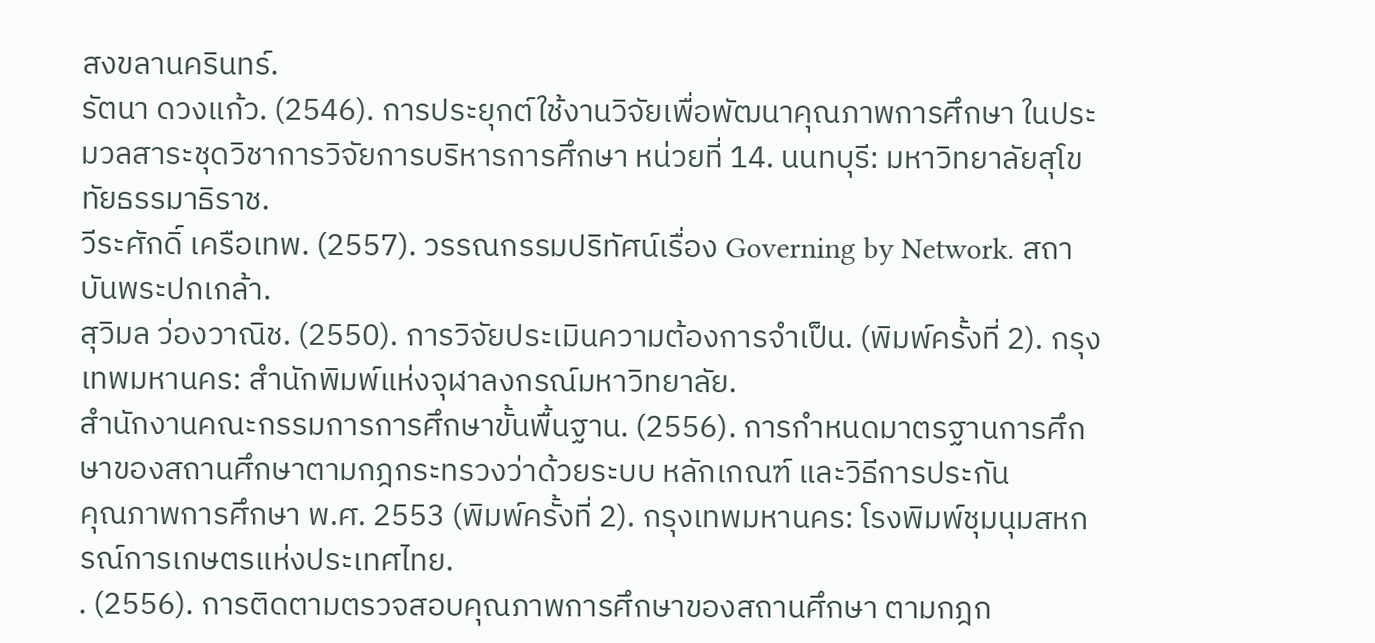สงขลานครินทร์.
รัตนา ดวงแก้ว. (2546). การประยุกต์ใช้งานวิจัยเพื่อพัฒนาคุณภาพการศึกษา ในประมวลสาระชุดวิชาการวิจัยการบริหารการศึกษา หน่วยที่ 14. นนทบุรี: มหาวิทยาลัยสุโขทัยธรรมาธิราช.
วีระศักดิ์ เครือเทพ. (2557). วรรณกรรมปริทัศน์เรื่อง Governing by Network. สถาบันพระปกเกล้า.
สุวิมล ว่องวาณิช. (2550). การวิจัยประเมินความต้องการจำเป็น. (พิมพ์ครั้งที่ 2). กรุงเทพมหานคร: สำนักพิมพ์แห่งจุฬาลงกรณ์มหาวิทยาลัย.
สำนักงานคณะกรรมการการศึกษาขั้นพื้นฐาน. (2556). การกำหนดมาตรฐานการศึกษาของสถานศึกษาตามกฎกระทรวงว่าด้วยระบบ หลักเกณฑ์ และวิธีการประกัน
คุณภาพการศึกษา พ.ศ. 2553 (พิมพ์ครั้งที่ 2). กรุงเทพมหานคร: โรงพิมพ์ชุมนุมสหกรณ์การเกษตรแห่งประเทศไทย.
. (2556). การติดตามตรวจสอบคุณภาพการศึกษาของสถานศึกษา ตามกฎก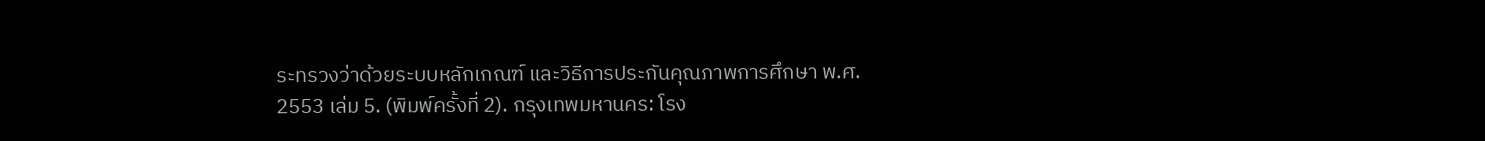ระทรวงว่าด้วยระบบหลักเกณฑ์ และวิธีการประกันคุณภาพการศึกษา พ.ศ. 2553 เล่ม 5. (พิมพ์ครั้งที่ 2). กรุงเทพมหานคร: โรง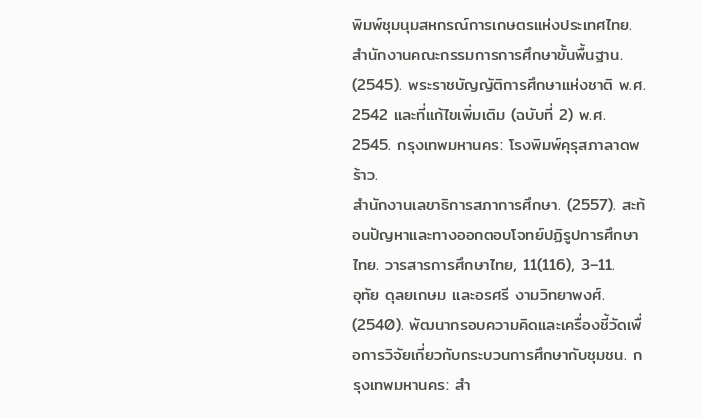พิมพ์ชุมนุมสหกรณ์การเกษตรแห่งประเทศไทย.
สำนักงานคณะกรรมการการศึกษาขั้นพื้นฐาน. (2545). พระราชบัญญัติการศึกษาแห่งชาติ พ.ศ. 2542 และที่แก้ไขเพิ่มเติม (ฉบับที่ 2) พ.ศ. 2545. กรุงเทพมหานคร: โรงพิมพ์คุรุสภาลาดพร้าว.
สำนักงานเลขาธิการสภาการศึกษา. (2557). สะท้อนปัญหาและทางออกตอบโจทย์ปฏิรูปการศึกษาไทย. วารสารการศึกษาไทย, 11(116), 3–11.
อุทัย ดุลยเกษม และอรศรี งามวิทยาพงศ์. (2540). พัฒนากรอบความคิดและเครื่องชี้วัดเพื่อการวิจัยเกี่ยวกับกระบวนการศึกษากับชุมชน. กรุงเทพมหานคร: สำ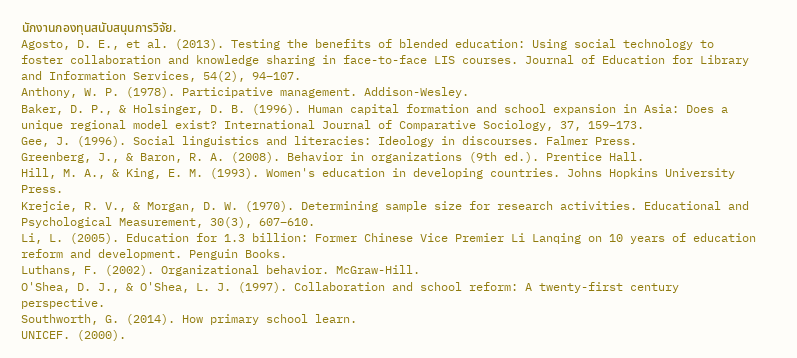นักงานกองทุนสนับสนุนการวิจัย.
Agosto, D. E., et al. (2013). Testing the benefits of blended education: Using social technology to foster collaboration and knowledge sharing in face-to-face LIS courses. Journal of Education for Library and Information Services, 54(2), 94–107.
Anthony, W. P. (1978). Participative management. Addison-Wesley.
Baker, D. P., & Holsinger, D. B. (1996). Human capital formation and school expansion in Asia: Does a unique regional model exist? International Journal of Comparative Sociology, 37, 159–173.
Gee, J. (1996). Social linguistics and literacies: Ideology in discourses. Falmer Press.
Greenberg, J., & Baron, R. A. (2008). Behavior in organizations (9th ed.). Prentice Hall.
Hill, M. A., & King, E. M. (1993). Women's education in developing countries. Johns Hopkins University Press.
Krejcie, R. V., & Morgan, D. W. (1970). Determining sample size for research activities. Educational and Psychological Measurement, 30(3), 607–610.
Li, L. (2005). Education for 1.3 billion: Former Chinese Vice Premier Li Lanqing on 10 years of education reform and development. Penguin Books.
Luthans, F. (2002). Organizational behavior. McGraw-Hill.
O'Shea, D. J., & O'Shea, L. J. (1997). Collaboration and school reform: A twenty-first century perspective.
Southworth, G. (2014). How primary school learn.
UNICEF. (2000).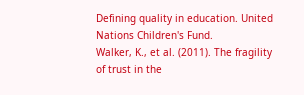Defining quality in education. United Nations Children's Fund.
Walker, K., et al. (2011). The fragility of trust in the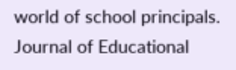world of school principals. Journal of Educational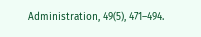Administration, 49(5), 471–494.